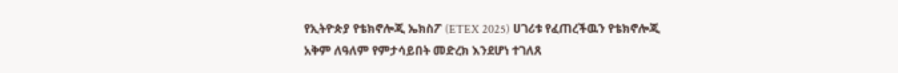የኢትዮጵያ የቴክኖሎጂ ኤክስፖ (ETEX 2025) ሀገሪቱ የፈጠረችዉን የቴክኖሎጂ አቅም ለዓለም የምታሳይበት መድረክ እንደሆነ ተገለጸ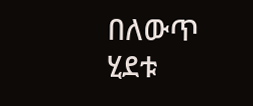በለውጥ ሂደቱ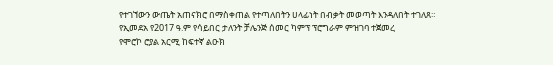የተገኘውን ውጤት አጠናክሮ በማስቀጠል የተጣለበትን ሀላፊነት በብቃት መወጣት እንዳለበት ተገለጸ።
የኢመደአ የ2017 ዓ.ም የሳይበር ታለንት ቻሌንጅ ሰመር ካምፕ ፕሮግራም ምዝገባ ተጀመረ
የሞሮኮ ሮያል አርሚ ከፍተኛ ልዑክ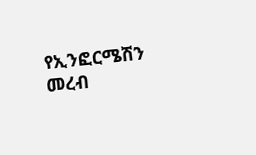የኢንፎርሜሽን መረብ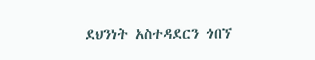ደህንነት አስተዳደርን ጎበኘ